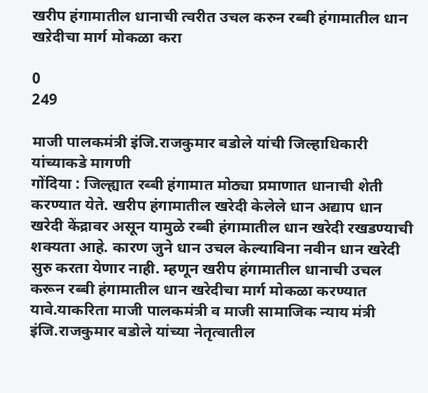खरीप हंगामातील धानाची त्वरीत उचल करुन रब्बी हंगामातील धान खऱेदीचा मार्ग मोकळा करा

0
249

माजी पालकमंत्री इंजि.राजकुमार बडोले यांची जिल्हाधिकारी यांच्याकडे मागणी
गोंदिया : जिल्ह्यात रब्बी हंगामात मोठ्या प्रमाणात धानाची शेती करण्यात येते. खरीप हंगामातील खरेदी केलेले धान अद्याप धान खरेदी केंद्रावर असून यामुळे रब्बी हंगामातील धान खरेदी रखडण्याची शक्यता आहे. कारण जुने धान उचल केल्याविना नवीन धान खरेदी सुरु करता येणार नाही. म्हणून खरीप हंगामातील धानाची उचल करून रब्बी हंगामातील धान खरेदीचा मार्ग मोकळा करण्यात यावे.याकरिता माजी पालकमंत्री व माजी सामाजिक न्याय मंत्री इंजि.राजकुमार बडोले यांच्या नेतृत्वातील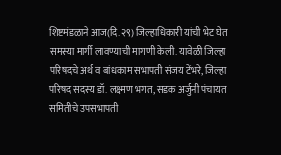शिष्टमंडळाने आज(दि.२९) जिल्हाधिकारी यांची भेट घेत समस्या मार्गी लावण्याची मागणी केली. यावेळी जिल्हा परिषदचे अर्थ व बांधकाम सभापती संजय टेंभरे, जिल्हा परिषद सदस्य डॉ. लक्ष्मण भगत, सडक अर्जुनी पंचायत समितीचे उपसभापती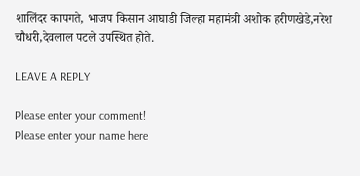शालिंदर कापगते, भाजप किसान आघाडी जिल्हा महामंत्री अशोक हरीणखेडे,नरेश चौधरी,देवलाल पटले उपस्थित होते.

LEAVE A REPLY

Please enter your comment!
Please enter your name here